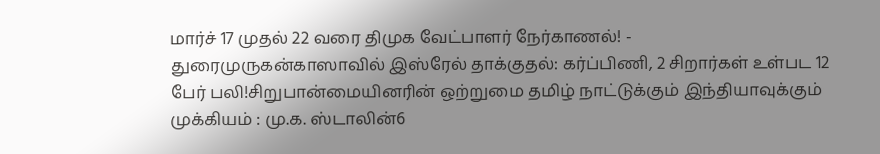மார்ச் 17 முதல் 22 வரை திமுக வேட்பாளர் நேர்காணல்! - துரைமுருகன்காஸாவில் இஸ்ரேல் தாக்குதல்: கர்ப்பிணி, 2 சிறார்கள் உள்பட 12 பேர் பலி!சிறுபான்மையினரின் ஒற்றுமை தமிழ் நாட்டுக்கும் இந்தியாவுக்கும் முக்கியம் : மு.க. ஸ்டாலின்6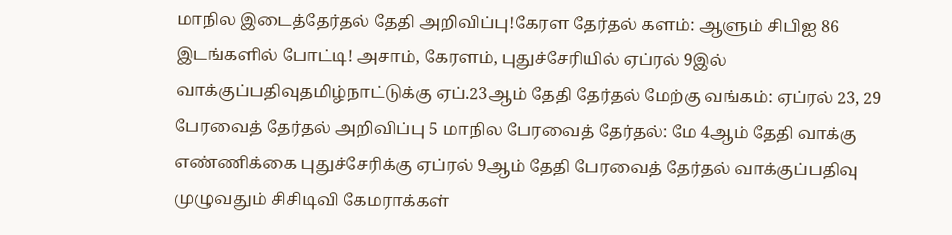மாநில இடைத்தேர்தல் தேதி அறிவிப்பு!கேரள தேர்தல் களம்: ஆளும் சிபிஐ 86 இடங்களில் போட்டி! அசாம், கேரளம், புதுச்சேரியில் ஏப்ரல் 9இல் வாக்குப்பதிவுதமிழ்நாட்டுக்கு ஏப்.23ஆம் தேதி தேர்தல் மேற்கு வங்கம்: ஏப்ரல் 23, 29 பேரவைத் தேர்தல் அறிவிப்பு 5 மாநில பேரவைத் தேர்தல்: மே 4ஆம் தேதி வாக்கு எண்ணிக்கை புதுச்சேரிக்கு ஏப்ரல் 9ஆம் தேதி பேரவைத் தேர்தல் வாக்குப்பதிவு முழுவதும் சிசிடிவி கேமராக்கள்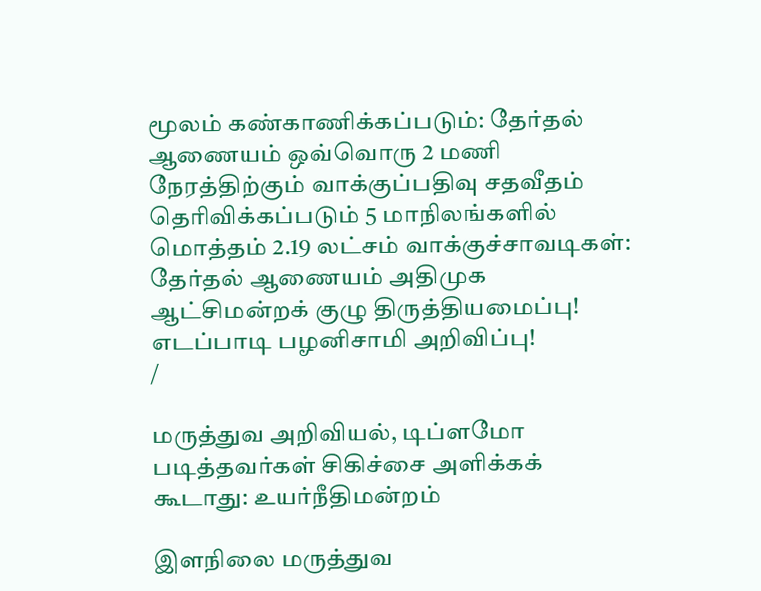மூலம் கண்காணிக்கப்படும்: தேர்தல் ஆணையம் ஒவ்வொரு 2 மணி நேரத்திற்கும் வாக்குப்பதிவு சதவீதம் தெரிவிக்கப்படும் 5 மாநிலங்களில் மொத்தம் 2.19 லட்சம் வாக்குச்சாவடிகள்: தேர்தல் ஆணையம் அதிமுக ஆட்சிமன்றக் குழு திருத்தியமைப்பு! எடப்பாடி பழனிசாமி அறிவிப்பு!
/

மருத்துவ அறிவியல், டிப்ளமோ படித்தவர்கள் சிகிச்சை அளிக்கக் கூடாது: உயர்நீதிமன்றம்

இளநிலை மருத்துவ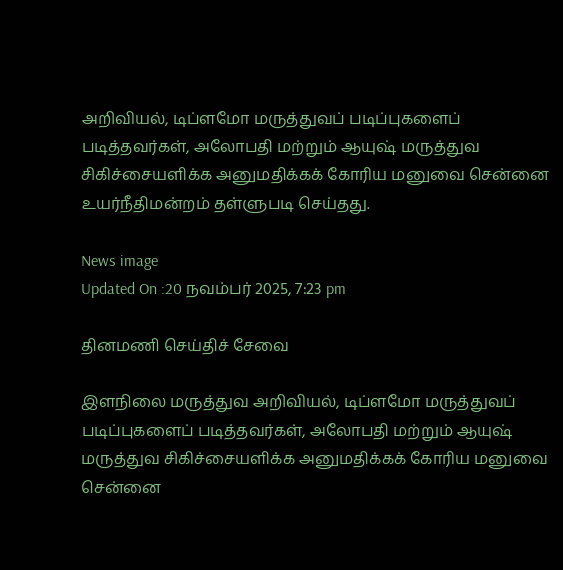அறிவியல், டிப்ளமோ மருத்துவப் படிப்புகளைப் படித்தவர்கள், அலோபதி மற்றும் ஆயுஷ் மருத்துவ சிகிச்சையளிக்க அனுமதிக்கக் கோரிய மனுவை சென்னை உயர்நீதிமன்றம் தள்ளுபடி செய்தது.

News image
Updated On :20 நவம்பர் 2025, 7:23 pm

தினமணி செய்திச் சேவை

இளநிலை மருத்துவ அறிவியல், டிப்ளமோ மருத்துவப் படிப்புகளைப் படித்தவர்கள், அலோபதி மற்றும் ஆயுஷ் மருத்துவ சிகிச்சையளிக்க அனுமதிக்கக் கோரிய மனுவை சென்னை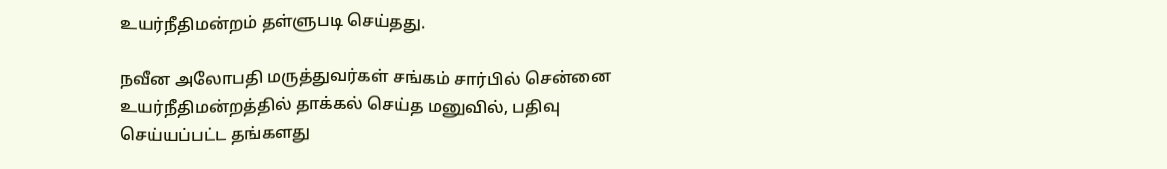உயர்நீதிமன்றம் தள்ளுபடி செய்தது.

நவீன அலோபதி மருத்துவர்கள் சங்கம் சார்பில் சென்னை உயர்நீதிமன்றத்தில் தாக்கல் செய்த மனுவில், பதிவு செய்யப்பட்ட தங்களது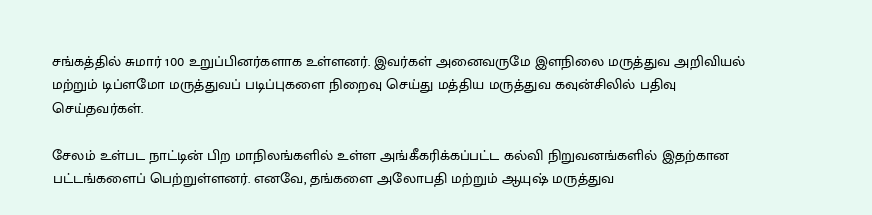சங்கத்தில் சுமார் 100 உறுப்பினர்களாக உள்ளனர். இவர்கள் அனைவருமே இளநிலை மருத்துவ அறிவியல் மற்றும் டிப்ளமோ மருத்துவப் படிப்புகளை நிறைவு செய்து மத்திய மருத்துவ கவுன்சிலில் பதிவு செய்தவர்கள்.

சேலம் உள்பட நாட்டின் பிற மாநிலங்களில் உள்ள அங்கீகரிக்கப்பட்ட கல்வி நிறுவனங்களில் இதற்கான பட்டங்களைப் பெற்றுள்ளனர். எனவே, தங்களை அலோபதி மற்றும் ஆயுஷ் மருத்துவ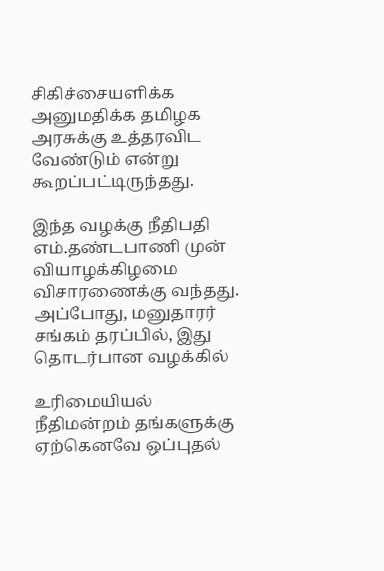சிகிச்சையளிக்க அனுமதிக்க தமிழக அரசுக்கு உத்தரவிட வேண்டும் என்று கூறப்பட்டிருந்தது.

இந்த வழக்கு நீதிபதி எம்.தண்டபாணி முன் வியாழக்கிழமை விசாரணைக்கு வந்தது. அப்போது, மனுதாரர் சங்கம் தரப்பில், இது தொடர்பான வழக்கில்

உரிமையியல் நீதிமன்றம் தங்களுக்கு ஏற்கெனவே ஒப்புதல்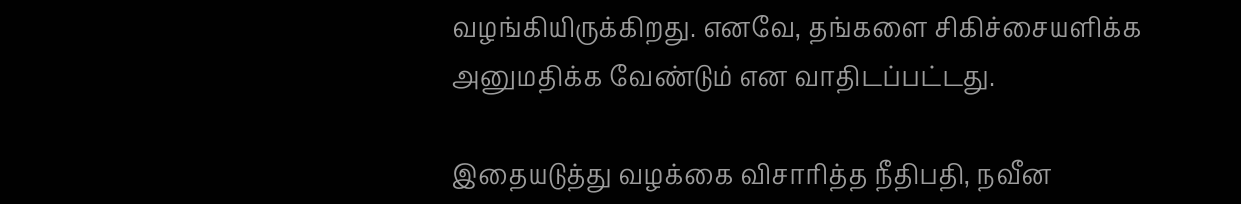வழங்கியிருக்கிறது. எனவே, தங்களை சிகிச்சையளிக்க அனுமதிக்க வேண்டும் என வாதிடப்பட்டது.

இதையடுத்து வழக்கை விசாரித்த நீதிபதி, நவீன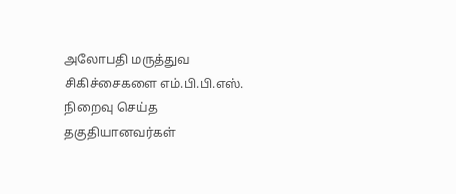அலோபதி மருத்துவ சிகிச்சைகளை எம்.பி.பி.எஸ். நிறைவு செய்த தகுதியானவர்கள்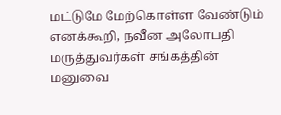மட்டுமே மேற்கொள்ள வேண்டும் எனக்கூறி, நவீன அலோபதி மருத்துவர்கள் சங்கத்தின் மனுவை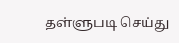தள்ளுபடி செய்து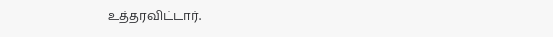உத்தரவிட்டார்.